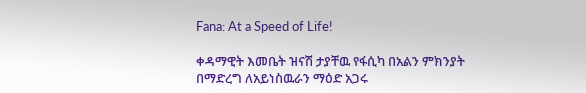Fana: At a Speed of Life!

ቀዳማዊት እመቤት ዝናሽ ታያቸዉ የፋሲካ በአልን ምክንያት በማድረግ ለአይነስዉራን ማዕድ አጋሩ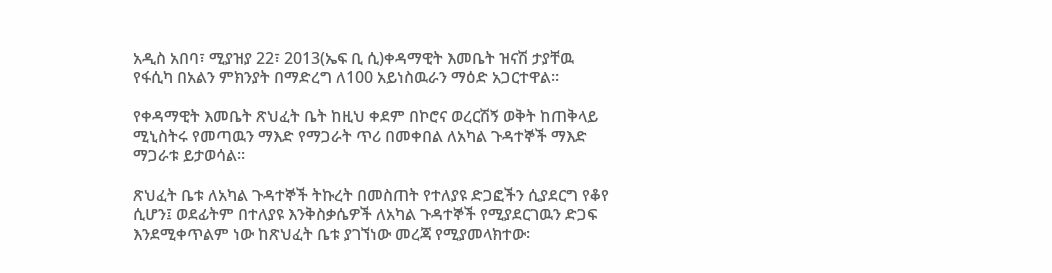አዲስ አበባ፣ ሚያዝያ 22፣ 2013(ኤፍ ቢ ሲ)ቀዳማዊት እመቤት ዝናሽ ታያቸዉ የፋሲካ በአልን ምክንያት በማድረግ ለ100 አይነስዉራን ማዕድ አጋርተዋል፡፡

የቀዳማዊት እመቤት ጽህፈት ቤት ከዚህ ቀደም በኮሮና ወረርሽኝ ወቅት ከጠቅላይ ሚኒስትሩ የመጣዉን ማእድ የማጋራት ጥሪ በመቀበል ለአካል ጉዳተኞች ማእድ ማጋራቱ ይታወሳል፡፡

ጽህፈት ቤቱ ለአካል ጉዳተኞች ትኩረት በመስጠት የተለያዩ ድጋፎችን ሲያደርግ የቆየ ሲሆን፤ ወደፊትም በተለያዩ እንቅስቃሴዎች ለአካል ጉዳተኞች የሚያደርገዉን ድጋፍ እንደሚቀጥልም ነው ከጽህፈት ቤቱ ያገኘነው መረጃ የሚያመላክተው፡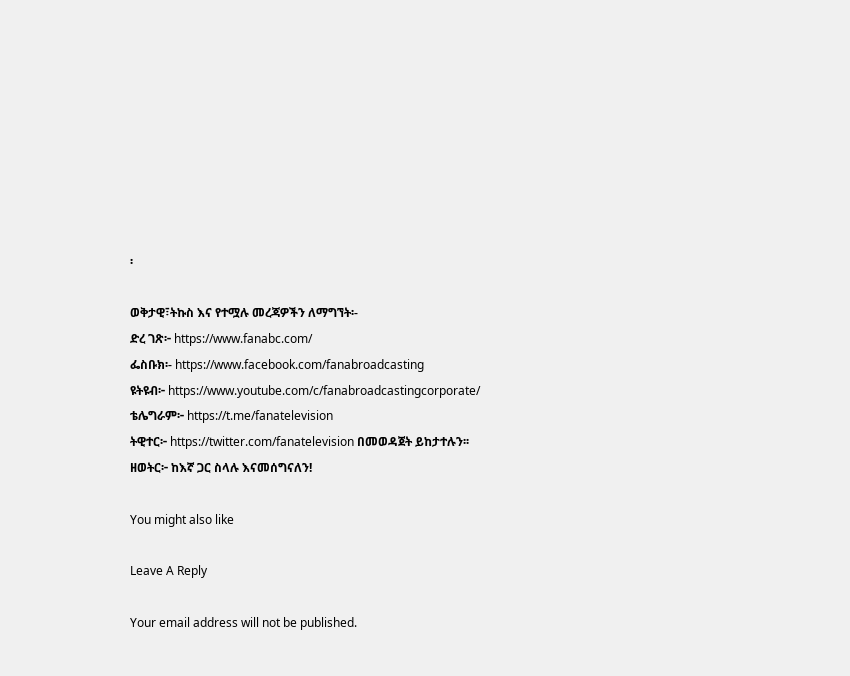፡

ወቅታዊ፣ትኩስ እና የተሟሉ መረጃዎችን ለማግኘት፡-
ድረ ገጽ፦ https://www.fanabc.com/
ፌስቡክ፡- https://www.facebook.com/fanabroadcasting
ዩትዩብ፦ https://www.youtube.com/c/fanabroadcastingcorporate/
ቴሌግራም፦ https://t.me/fanatelevision
ትዊተር፦ https://twitter.com/fanatelevision በመወዳጀት ይከታተሉን፡፡
ዘወትር፦ ከእኛ ጋር ስላሉ እናመሰግናለን!

You might also like

Leave A Reply

Your email address will not be published.